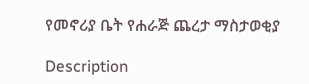የመኖሪያ ቤት የሐራጅ ጨረታ ማስታወቂያ

Description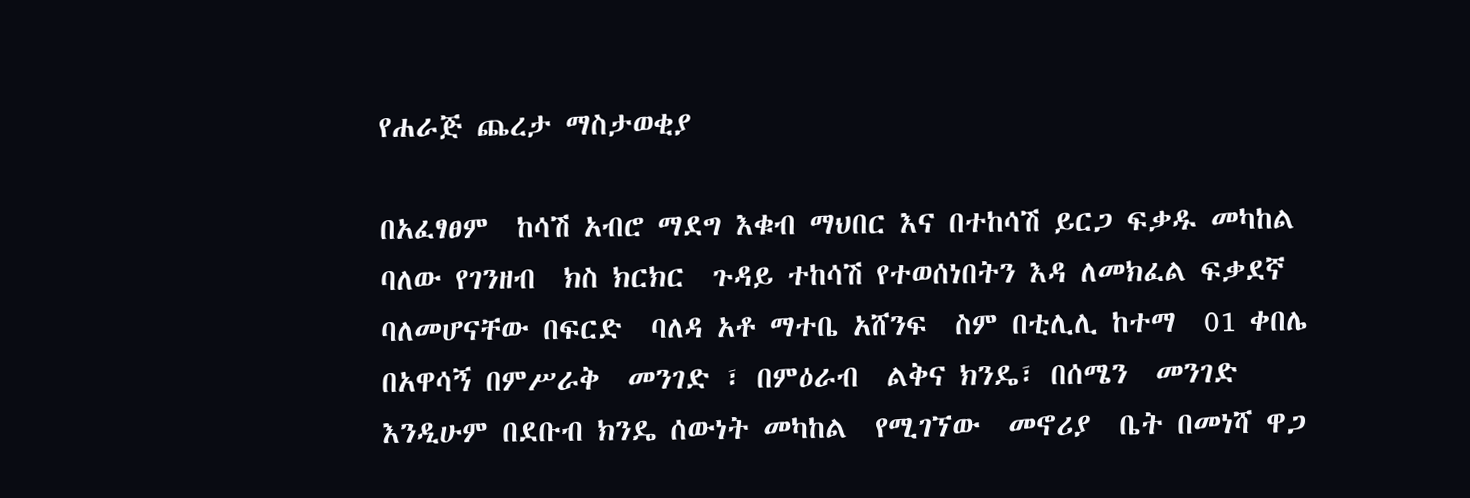የሐራጅ ጨረታ ማስታወቂያ

በአፈፃፀም  ከሳሽ አብሮ ማደግ እቁብ ማህበር እና በተከሳሽ ይርጋ ፍቃዱ መካከል  ባለው የገንዘብ  ክስ ክርክር  ጉዳይ ተከሳሽ የተወሰነበትን እዳ ለመክፈል ፍቃደኛ ባለመሆናቸው በፍርድ  ባለዳ አቶ ማተቤ አሸንፍ  ስም በቲሊሊ ከተማ  01 ቀበሌ በአዋሳኝ በምሥራቅ  መንገድ ፣ በምዕራብ  ልቅና ክንዴ፣ በሰሜን  መንገድ እንዲሁም በደቡብ ክንዴ ሰውነት መካከል  የሚገኘው  መኖሪያ  ቤት በመነሻ ዋጋ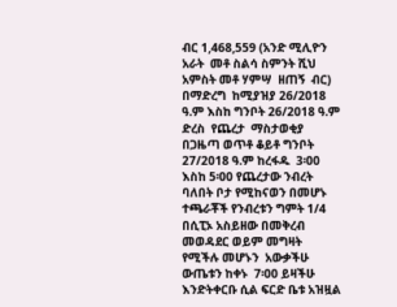ብር 1,468,559 (አንድ ሚሊዮን አራት  መቶ ስልሳ ስምንት ሺህ  አምስት መቶ ሃምሣ  ዘጠኝ  ብር) በማድረግ  ከሚያዝያ 26/2018 ዓ.ም እስከ ግንቦት 26/2018 ዓ.ም ድረስ  የጨረታ  ማስታወቂያ በጋዜጣ ወጥቶ ቆይቶ ግንቦት 27/2018 ዓ.ም ከረፋዱ  3፡00 እስከ 5፡00 የጨረታው ንብረት  ባለበት ቦታ የሚከናወን በመሆኑ ተጫራቾች የንብረቱን ግምት 1/4 በሲፒኦ አስይዘው በመቅረብ መወዳደር ወይም መግዛት የሚችሉ መሆኑን  አውቃችሁ ውጤቱን ከቀኑ  7፡00 ይዛችሁ እንድትቀርቡ ሲል ፍርድ ቤቱ አዝዟል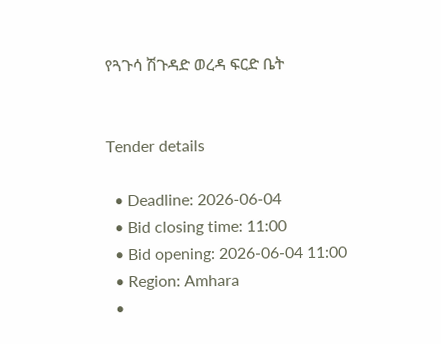የጓጉሳ ሽጉዳድ ወረዳ ፍርድ ቤት


Tender details

  • Deadline: 2026-06-04
  • Bid closing time: 11:00
  • Bid opening: 2026-06-04 11:00
  • Region: Amhara
  •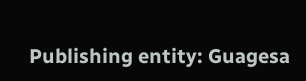Publishing entity: Guagesa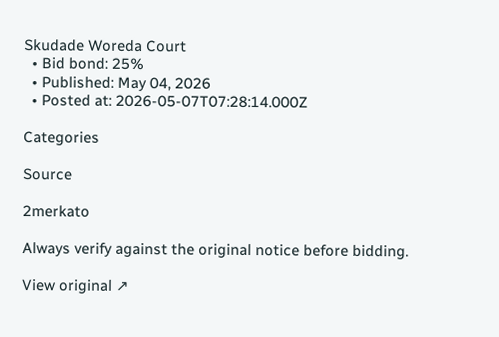Skudade Woreda Court
  • Bid bond: 25%
  • Published: May 04, 2026
  • Posted at: 2026-05-07T07:28:14.000Z

Categories

Source

2merkato

Always verify against the original notice before bidding.

View original ↗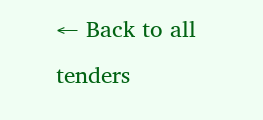← Back to all tenders